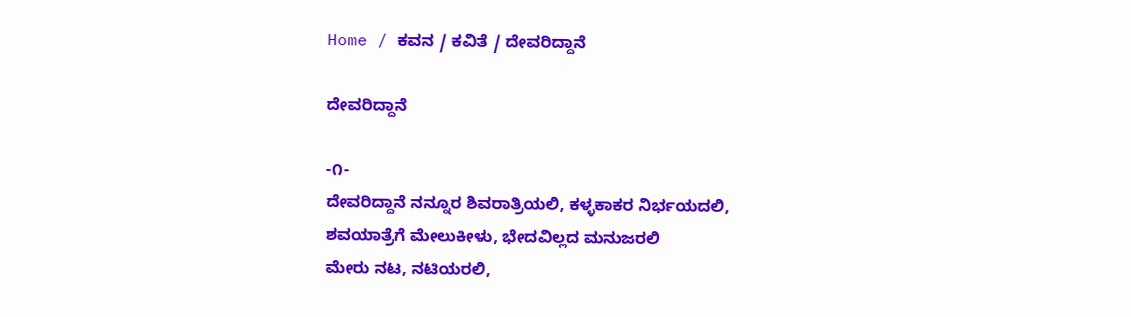Home / ಕವನ / ಕವಿತೆ / ದೇವರಿದ್ದಾನೆ

ದೇವರಿದ್ದಾನೆ

-೧-
ದೇವರಿದ್ದಾನೆ ನನ್ನೂರ ಶಿವರಾತ್ರಿಯಲಿ, ಕಳ್ಳಕಾಕರ ನಿರ್ಭಯದಲಿ,
ಶವಯಾತ್ರೆಗೆ ಮೇಲುಕೀಳು, ಭೇದವಿಲ್ಲದ ಮನುಜರಲಿ
ಮೇರು ನಟ, ನಟಿಯರಲಿ,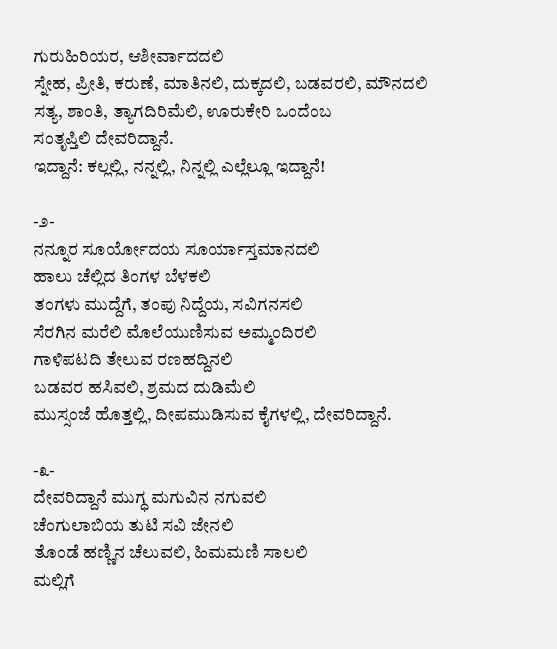ಗುರುಹಿರಿಯರ, ಆಶೀರ್ವಾದದಲಿ
ಸ್ನೇಹ, ಪ್ರೀತಿ, ಕರುಣೆ, ಮಾತಿನಲಿ, ದುಕ್ಕದಲಿ, ಬಡವರಲಿ, ಮೌನದಲಿ
ಸತ್ಯ, ಶಾಂತಿ, ತ್ಯಾಗದಿರಿಮೆಲಿ, ಊರುಕೇರಿ ಒಂದೆಂಬ
ಸಂತೃಪ್ತಿಲಿ ದೇವರಿದ್ದಾನೆ.
ಇದ್ದಾನೆ: ಕಲ್ಲಲ್ಲಿ, ನನ್ನಲ್ಲಿ, ನಿನ್ನಲ್ಲಿ ಎಲ್ಲೆಲ್ಲೂ ಇದ್ದಾನೆ!

-೨-
ನನ್ನೂರ ಸೂರ್ಯೋದಯ ಸೂರ್ಯಾಸ್ತಮಾನದಲಿ
ಹಾಲು ಚೆಲ್ಲಿದ ತಿಂಗಳ ಬೆಳಕಲಿ
ತಂಗಳು ಮುದ್ದೆಗೆ, ತಂಪು ನಿದ್ದೆಯ, ಸವಿಗನಸಲಿ
ಸೆರಗಿನ ಮರೆಲಿ ಮೊಲೆಯುಣಿಸುವ ಅಮ್ಮಂದಿರಲಿ
ಗಾಳಿಪಟದಿ ತೇಲುವ ರಣಹದ್ದಿನಲಿ
ಬಡವರ ಹಸಿವಲಿ, ಶ್ರಮದ ದುಡಿಮೆಲಿ
ಮುಸ್ಸಂಜೆ ಹೊತ್ತಲ್ಲಿ, ದೀಪಮುಡಿಸುವ ಕೈಗಳಲ್ಲಿ, ದೇವರಿದ್ದಾನೆ.

-೩-
ದೇವರಿದ್ದಾನೆ ಮುಗ್ಧ ಮಗುವಿನ ನಗುವಲಿ
ಚೆಂಗುಲಾಬಿಯ ತುಟಿ ಸವಿ ಜೇನಲಿ
ತೊಂಡೆ ಹಣ್ಣಿನ ಚೆಲುವಲಿ, ಹಿಮಮಣಿ ಸಾಲಲಿ
ಮಲ್ಲಿಗೆ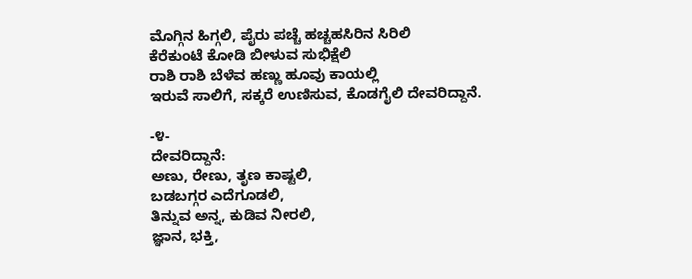ಮೊಗ್ಗಿನ ಹಿಗ್ಗಲಿ, ಪೈರು ಪಚ್ಚೆ ಹಚ್ಚಹಸಿರಿನ ಸಿರಿಲಿ
ಕೆರೆಕುಂಟೆ ಕೋಡಿ ಬೀಳುವ ಸುಭಿಕ್ಷೆಲಿ
ರಾಶಿ ರಾಶಿ ಬೆಳೆವ ಹಣ್ಣು ಹೂವು ಕಾಯಲ್ಲಿ
ಇರುವೆ ಸಾಲಿಗೆ, ಸಕ್ಕರೆ ಉಣಿಸುವ, ಕೊಡಗೈಲಿ ದೇವರಿದ್ದಾನೆ.

-೪-
ದೇವರಿದ್ದಾನೆ:
ಅಣು, ರೇಣು, ತೃಣ ಕಾಷ್ಟಲಿ,
ಬಡಬಗ್ಗರ ಎದೆಗೂಡಲಿ,
ತಿನ್ನುವ ಅನ್ನ, ಕುಡಿವ ನೀರಲಿ,
ಜ್ಞಾನ, ಭಕ್ತಿ,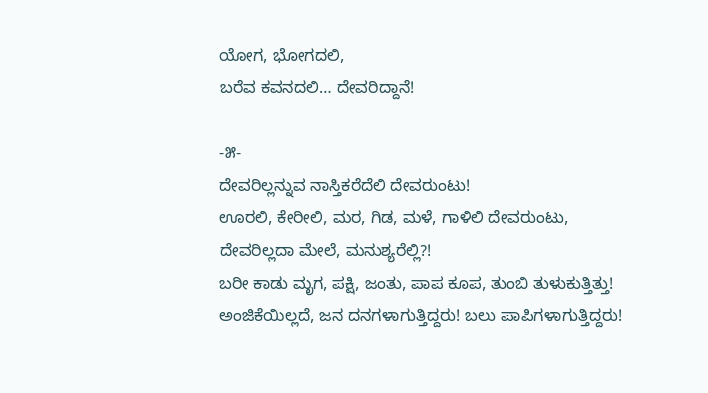ಯೋಗ, ಭೋಗದಲಿ,
ಬರೆವ ಕವನದಲಿ… ದೇವರಿದ್ದಾನೆ!

-೫-
ದೇವರಿಲ್ಲನ್ನುವ ನಾಸ್ತಿಕರೆದೆಲಿ ದೇವರುಂಟು!
ಊರಲಿ, ಕೇರೀಲಿ, ಮರ, ಗಿಡ, ಮಳೆ, ಗಾಳಿಲಿ ದೇವರುಂಟು,
ದೇವರಿಲ್ಲದಾ ಮೇಲೆ, ಮನುಶ್ಯರೆಲ್ಲಿ?!
ಬರೀ ಕಾಡು ಮೃಗ, ಪಕ್ಷಿ, ಜಂತು, ಪಾಪ ಕೂಪ, ತುಂಬಿ ತುಳುಕುತ್ತಿತ್ತು!
ಅಂಜಿಕೆಯಿಲ್ಲದೆ, ಜನ ದನಗಳಾಗುತ್ತಿದ್ದರು! ಬಲು ಪಾಪಿಗಳಾಗುತ್ತಿದ್ದರು!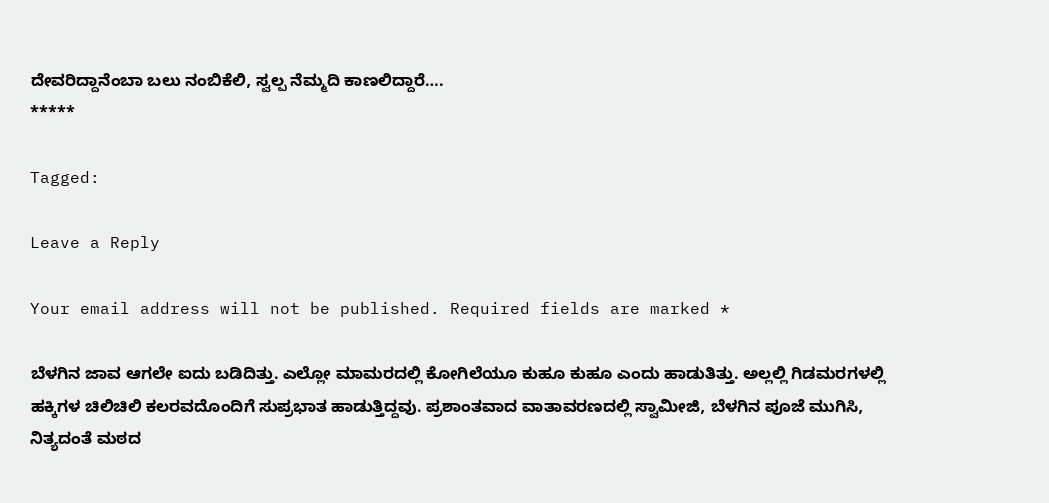ದೇವರಿದ್ದಾನೆಂಬಾ ಬಲು ನಂಬಿಕೆಲಿ, ಸ್ವಲ್ಪ ನೆಮ್ಮದಿ ಕಾಣಲಿದ್ದಾರೆ….
*****

Tagged:

Leave a Reply

Your email address will not be published. Required fields are marked *

ಬೆಳಗಿನ ಜಾವ ಆಗಲೇ ಐದು ಬಡಿದಿತ್ತು. ಎಲ್ಲೋ ಮಾಮರದಲ್ಲಿ ಕೋಗಿಲೆಯೂ ಕುಹೂ ಕುಹೂ ಎಂದು ಹಾಡುತಿತ್ತು. ಅಲ್ಲಲ್ಲಿ ಗಿಡಮರಗಳಲ್ಲಿ ಹಕ್ಕಿಗಳ ಚಿಲಿಚಿಲಿ ಕಲರವದೊಂದಿಗೆ ಸುಪ್ರಭಾತ ಹಾಡುತ್ತಿದ್ದವು. ಪ್ರಶಾಂತವಾದ ವಾತಾವರಣದಲ್ಲಿ ಸ್ವಾಮೀಜಿ, ಬೆಳಗಿನ ಪೂಜೆ ಮುಗಿಸಿ, ನಿತ್ಯದಂತೆ ಮಠದ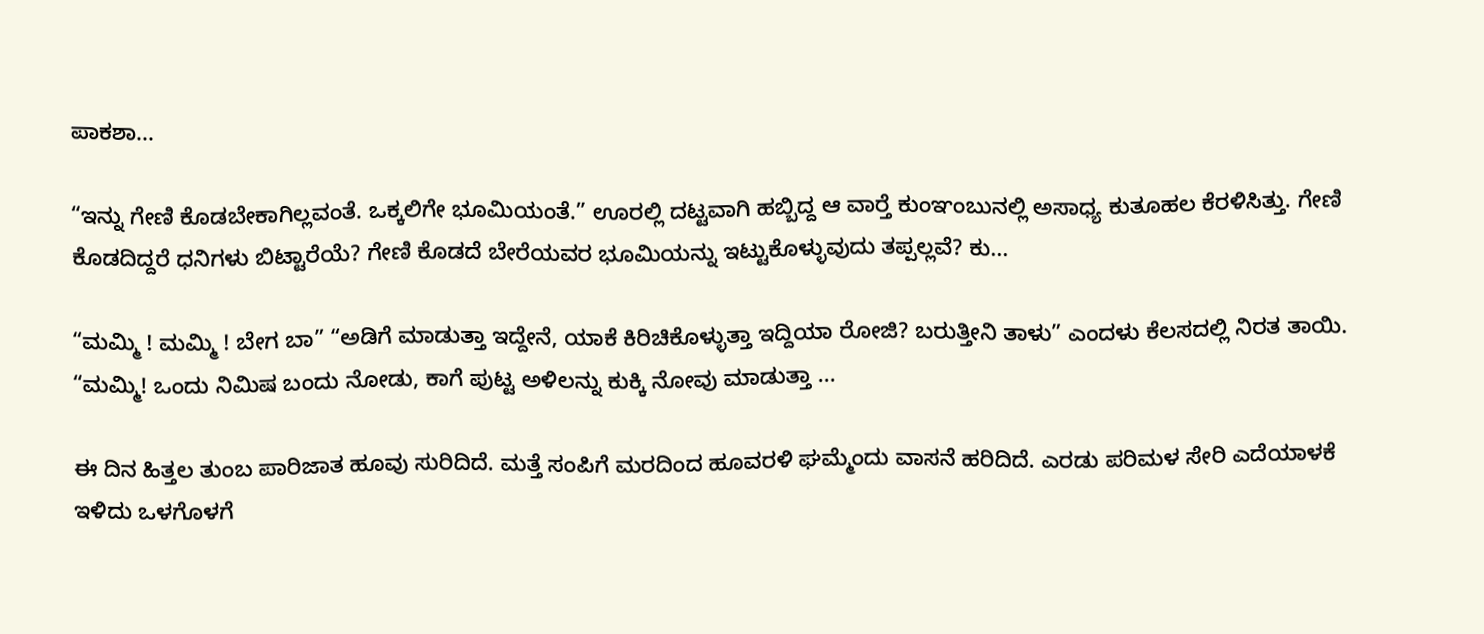ಪಾಕಶಾ...

“ಇನ್ನು ಗೇಣಿ ಕೊಡಬೇಕಾಗಿಲ್ಲವಂತೆ. ಒಕ್ಕಲಿಗೇ ಭೂಮಿಯಂತೆ.” ಊರಲ್ಲಿ ದಟ್ಟವಾಗಿ ಹಬ್ಬಿದ್ದ ಆ ವಾರ್‍ತೆ ಕುಂಞಂಬುನಲ್ಲಿ ಅಸಾಧ್ಯ ಕುತೂಹಲ ಕೆರಳಿಸಿತ್ತು. ಗೇಣಿ ಕೊಡದಿದ್ದರೆ ಧನಿಗಳು ಬಿಟ್ಟಾರೆಯೆ? ಗೇಣಿ ಕೊಡದೆ ಬೇರೆಯವರ ಭೂಮಿಯನ್ನು ಇಟ್ಟುಕೊಳ್ಳುವುದು ತಪ್ಪಲ್ಲವೆ? ಕು...

“ಮಮ್ಮಿ ! ಮಮ್ಮಿ ! ಬೇಗ ಬಾ” “ಅಡಿಗೆ ಮಾಡುತ್ತಾ ಇದ್ದೇನೆ, ಯಾಕೆ ಕಿರಿಚಿಕೊಳ್ಳುತ್ತಾ ಇದ್ದಿಯಾ ರೋಜಿ? ಬರುತ್ತೀನಿ ತಾಳು” ಎಂದಳು ಕೆಲಸದಲ್ಲಿ ನಿರತ ತಾಯಿ. “ಮಮ್ಮಿ! ಒಂದು ನಿಮಿಷ ಬಂದು ನೋಡು, ಕಾಗೆ ಪುಟ್ಟ ಅಳಿಲನ್ನು ಕುಕ್ಕಿ ನೋವು ಮಾಡುತ್ತಾ ...

ಈ ದಿನ ಹಿತ್ತಲ ತುಂಬ ಪಾರಿಜಾತ ಹೂವು ಸುರಿದಿದೆ. ಮತ್ತೆ ಸಂಪಿಗೆ ಮರದಿಂದ ಹೂವರಳಿ ಘಮ್ಮೆಂದು ವಾಸನೆ ಹರಿದಿದೆ. ಎರಡು ಪರಿಮಳ ಸೇರಿ ಎದೆಯಾಳಕೆ ಇಳಿದು ಒಳಗೊಳಗೆ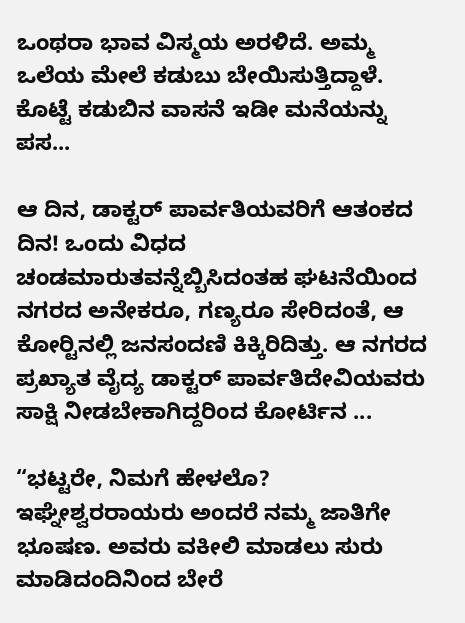ಒಂಥರಾ ಭಾವ ವಿಸ್ಮಯ ಅರಳಿದೆ. ಅಮ್ಮ ಒಲೆಯ ಮೇಲೆ ಕಡುಬು ಬೇಯಿಸುತ್ತಿದ್ದಾಳೆ. ಕೊಟ್ಟೆ ಕಡುಬಿನ ವಾಸನೆ ಇಡೀ ಮನೆಯನ್ನು ಪಸ...

ಆ ದಿನ, ಡಾಕ್ಟರ್ ಪಾರ್ವತಿಯವರಿಗೆ ಆತಂಕದ ದಿನ! ಒಂದು ವಿಧದ ಚಂಡಮಾರುತವನ್ನೆಬ್ಬಿಸಿದಂತಹ ಘಟನೆಯಿಂದ ನಗರದ ಅನೇಕರೂ, ಗಣ್ಯರೂ ಸೇರಿದಂತೆ, ಆ ಕೋರ್‍ಟಿನಲ್ಲಿ ಜನಸಂದಣಿ ಕಿಕ್ಕಿರಿದಿತ್ತು. ಆ ನಗರದ ಪ್ರಖ್ಯಾತ ವೈದ್ಯ ಡಾಕ್ಟರ್ ಪಾರ್ವತಿದೇವಿಯವರು ಸಾಕ್ಷಿ ನೀಡಬೇಕಾಗಿದ್ದರಿಂದ ಕೋರ್ಟಿನ ...

“ಭಟ್ಟರೇ, ನಿಮಗೆ ಹೇಳಲೊ? ಇಘ್ನೇಶ್ವರರಾಯರು ಅಂದರೆ ನಮ್ಮ ಜಾತಿಗೇ ಭೂಷಣ. ಅವರು ವಕೀಲಿ ಮಾಡಲು ಸುರು ಮಾಡಿದಂದಿನಿಂದ ಬೇರೆ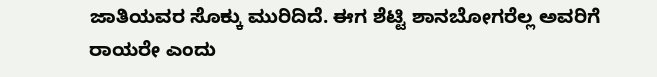ಜಾತಿಯವರ ಸೊಕ್ಕು ಮುರಿದಿದೆ. ಈಗ ಶೆಟ್ಟಿ ಶಾನಬೋಗರೆಲ್ಲ ಅವರಿಗೆ ರಾಯರೇ ಎಂದು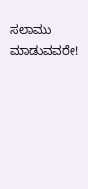ಸಲಾಮು ಮಾಡುವವರೇ!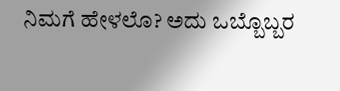ನಿಮಗೆ ಹೇಳಲೊ? ಅದು ಒಬ್ಬೊಬ್ಬರ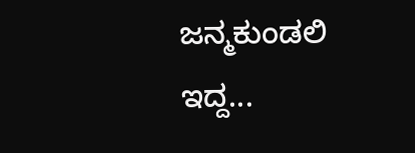ಜನ್ಮಕುಂಡಲಿ ಇದ್ದ...